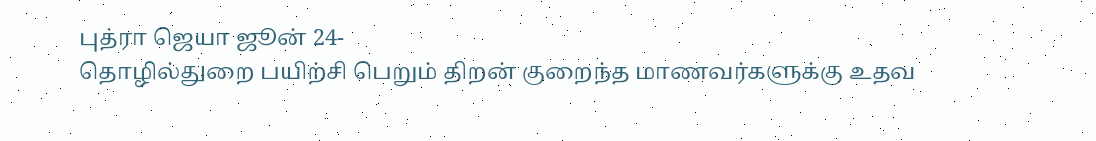புத்ரா ஜெயா ஜூன் 24-
தொழில்துறை பயிற்சி பெறும் திறன் குறைந்த மாணவர்களுக்கு உதவ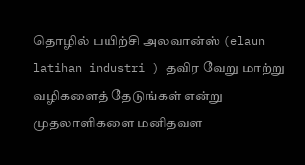தொழில் பயிற்சி அலவான்ஸ் (elaun latihan industri ) தவிர வேறு மாற்று வழிகளைத் தேடுங்கள் என்று முதலாளிகளை மனிதவள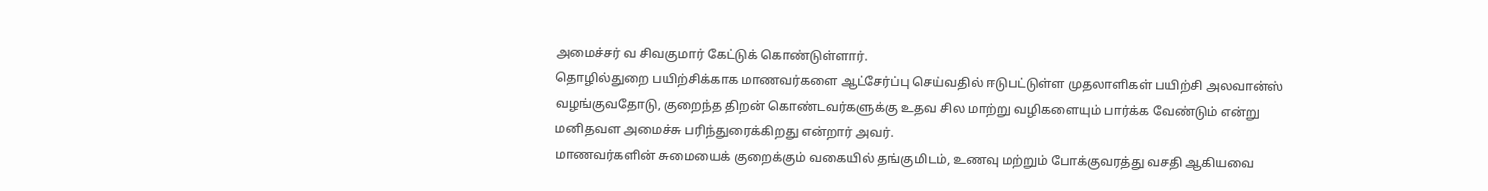அமைச்சர் வ சிவகுமார் கேட்டுக் கொண்டுள்ளார்.
தொழில்துறை பயிற்சிக்காக மாணவர்களை ஆட்சேர்ப்பு செய்வதில் ஈடுபட்டுள்ள முதலாளிகள் பயிற்சி அலவான்ஸ் வழங்குவதோடு, குறைந்த திறன் கொண்டவர்களுக்கு உதவ சில மாற்று வழிகளையும் பார்க்க வேண்டும் என்று மனிதவள அமைச்சு பரிந்துரைக்கிறது என்றார் அவர்.
மாணவர்களின் சுமையைக் குறைக்கும் வகையில் தங்குமிடம், உணவு மற்றும் போக்குவரத்து வசதி ஆகியவை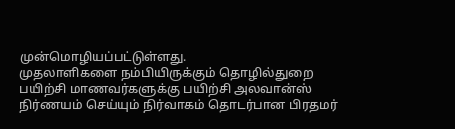முன்மொழியப்பட்டுள்ளது.
முதலாளிகளை நம்பியிருக்கும் தொழில்துறை பயிற்சி மாணவர்களுக்கு பயிற்சி அலவான்ஸ் நிர்ணயம் செய்யும் நிர்வாகம் தொடர்பான பிரதமர்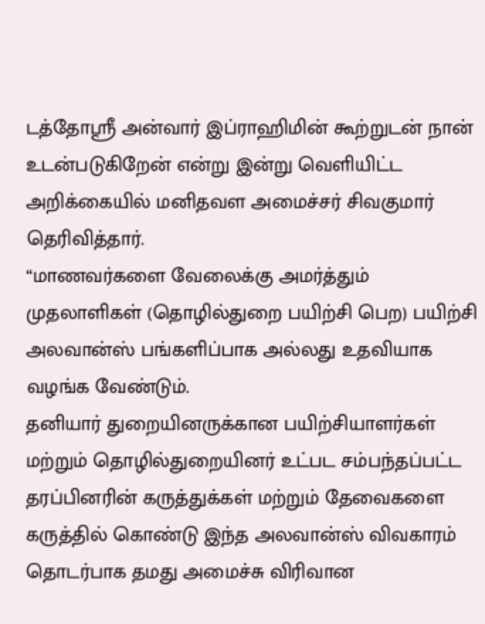டத்தோஸ்ரீ அன்வார் இப்ராஹிமின் கூற்றுடன் நான் உடன்படுகிறேன் என்று இன்று வெளியிட்ட அறிக்கையில் மனிதவள அமைச்சர் சிவகுமார் தெரிவித்தார்.
“மாணவர்களை வேலைக்கு அமர்த்தும் முதலாளிகள் (தொழில்துறை பயிற்சி பெற) பயிற்சி அலவான்ஸ் பங்களிப்பாக அல்லது உதவியாக வழங்க வேண்டும்.
தனியார் துறையினருக்கான பயிற்சியாளர்கள் மற்றும் தொழில்துறையினர் உட்பட சம்பந்தப்பட்ட தரப்பினரின் கருத்துக்கள் மற்றும் தேவைகளை கருத்தில் கொண்டு இந்த அலவான்ஸ் விவகாரம் தொடர்பாக தமது அமைச்சு விரிவான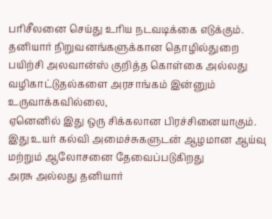பரிசீலனை செய்து உரிய நடவடிக்கை எடுக்கும்.
தனியார் நிறுவனங்களுக்கான தொழில்துறை பயிற்சி அலவான்ஸ் குறித்த கொள்கை அல்லது வழிகாட்டுதல்களை அரசாங்கம் இன்னும் உருவாக்கவில்லை,
ஏனெனில் இது ஒரு சிக்கலான பிரச்சினையாகும். இது உயர் கல்வி அமைச்சுகளுடன் ஆழமான ஆய்வு மற்றும் ஆலோசனை தேவைப்படுகிறது
அரசு அல்லது தனியார்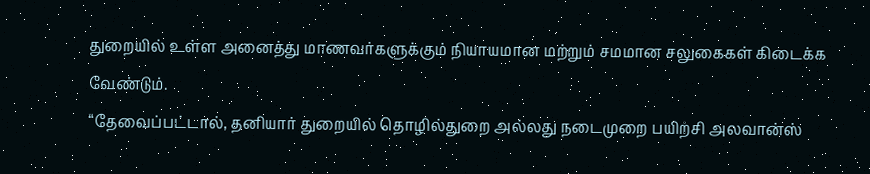துறையில் உள்ள அனைத்து மாணவர்களுக்கும் நியாயமான மற்றும் சமமான சலுகைகள் கிடைக்க வேண்டும்.
“தேவைப்பட்டால், தனியார் துறையில் தொழில்துறை அல்லது நடைமுறை பயிற்சி அலவான்ஸ்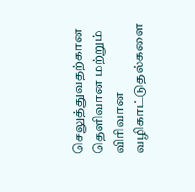செலுத்துவதற்கான தெளிவான மற்றும் விரிவான வழிகாட்டுதல்களை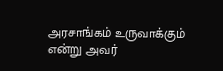அரசாங்கம் உருவாக்கும் என்று அவர்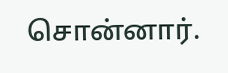சொன்னார்.